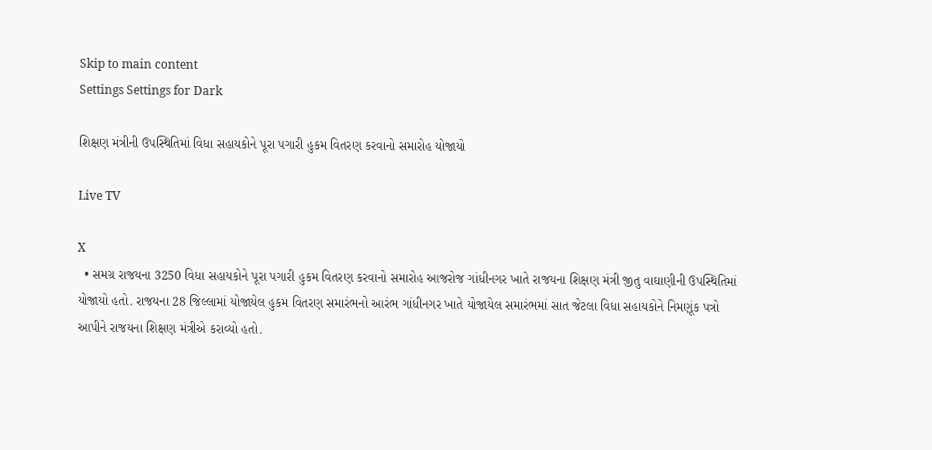Skip to main content
Settings Settings for Dark

શિક્ષણ મંત્રીની ઉપસ્થિતિમાં વિધા સહાયકોને પૂરા પગારી હુકમ વિતરણ કરવાનો સમારોહ યોજાયો

Live TV

X
  • સમગ્ર રાજયના 3250 વિધા સહાયકોને પૂરા પગારી હુકમ વિતરણ કરવાનો સમારોહ આજરોજ ગાંધીનગર ખાતે રાજયના શિક્ષણ મંત્રી જીતુ વાઘાણીની ઉપસ્થિતિમાં યોજાયો હતો. રાજયના 28 જિલ્લામાં યોજાયેલ હુકમ વિતરણ સમારંભનો આરંભ ગાંધીનગર ખાતે યોજાયેલ સમારંભમાં સાત જેટલા વિધા સહાયકોને નિમણૂંક પત્રો આપીને રાજયના શિક્ષણ મંત્રીએ કરાવ્યો હતો.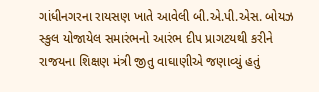ગાંધીનગરના રાયસણ ખાતે આવેલી બી.એ.પી.એસ. બોયઝ સ્કુલ યોજાયેલ સમારંભનો આરંભ દીપ પ્રાગટયથી કરીને રાજયના શિક્ષણ મંત્રી જીતુ વાઘાણીએ જણાવ્યું હતું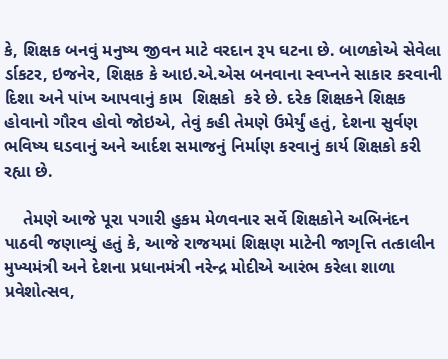કે, શિક્ષક બનવું મનુષ્ય જીવન માટે વરદાન રૂપ ઘટના છે. બાળકોએ સેવેલા ર્ડાકટર, ઇજનેર, શિક્ષક કે આઇ.એ.એસ બનવાના સ્વપ્નને સાકાર કરવાની દિશા અને પાંખ આપવાનું કામ  શિક્ષકો  કરે છે. દરેક શિક્ષકને શિક્ષક હોવાનો ગૌરવ હોવો જોઇએ, તેવું કહી તેમણે ઉમેર્યું હતું, દેશના સુર્વણ ભવિષ્ય ઘડવાનું અને આર્દશ સમાજનું નિર્માણ કરવાનું કાર્ય શિક્ષકો કરી રહ્યા છે.

    તેમણે આજે પૂરા પગારી હુકમ મેળવનાર સર્વે શિક્ષકોને અભિનંદન પાઠવી જણાવ્યું હતું કે, આજે રાજયમાં શિક્ષણ માટેની જાગૃત્તિ તત્કાલીન મુખ્યમંત્રી અને દેશના પ્રધાનમંત્રી નરેન્દ્ર મોદીએ આરંભ કરેલા શાળા પ્રવેશોત્સવ,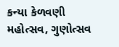કન્યા કેળવણી મહોત્સવ, ગુણોત્સવ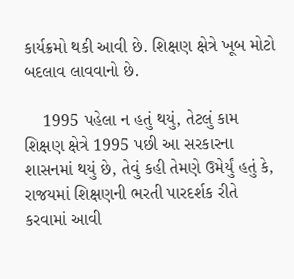કાર્યક્રમો થકી આવી છે. શિક્ષણ ક્ષેત્રે ખૂબ મોટો બદલાવ લાવવાનો છે.

    1995 પહેલા ન હતું થયું, તેટલું કામ શિક્ષણ ક્ષેત્રે 1995 પછી આ સરકારના શાસનમાં થયું છે, તેવું કહી તેમણે ઉમેર્યું હતું કે, રાજયમાં શિક્ષણની ભરતી પારદર્શક રીતે કરવામાં આવી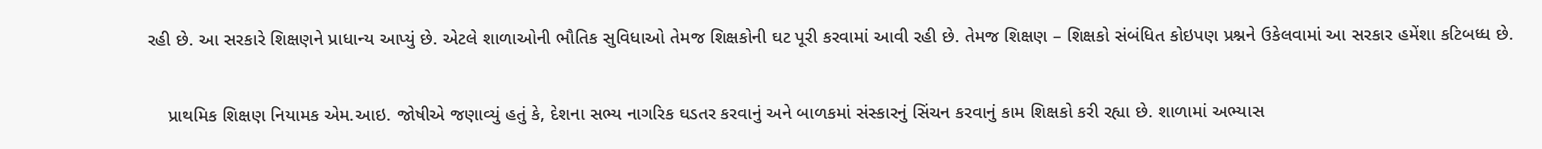રહી છે. આ સરકારે શિક્ષણને પ્રાધાન્ય આપ્યું છે. એટલે શાળાઓની ભૌતિક સુવિધાઓ તેમજ શિક્ષકોની ઘટ પૂરી કરવામાં આવી રહી છે. તેમજ શિક્ષણ – શિક્ષકો સંબંધિત કોઇપણ પ્રશ્નને ઉકેલવામાં આ સરકાર હમેંશા કટિબધ્ધ છે.

    પ્રાથમિક શિક્ષણ નિયામક એમ.આઇ. જોષીએ જણાવ્યું હતું કે, દેશના સભ્ય નાગરિક ઘડતર કરવાનું અને બાળકમાં સંસ્કારનું સિંચન કરવાનું કામ શિક્ષકો કરી રહ્યા છે. શાળામાં અભ્યાસ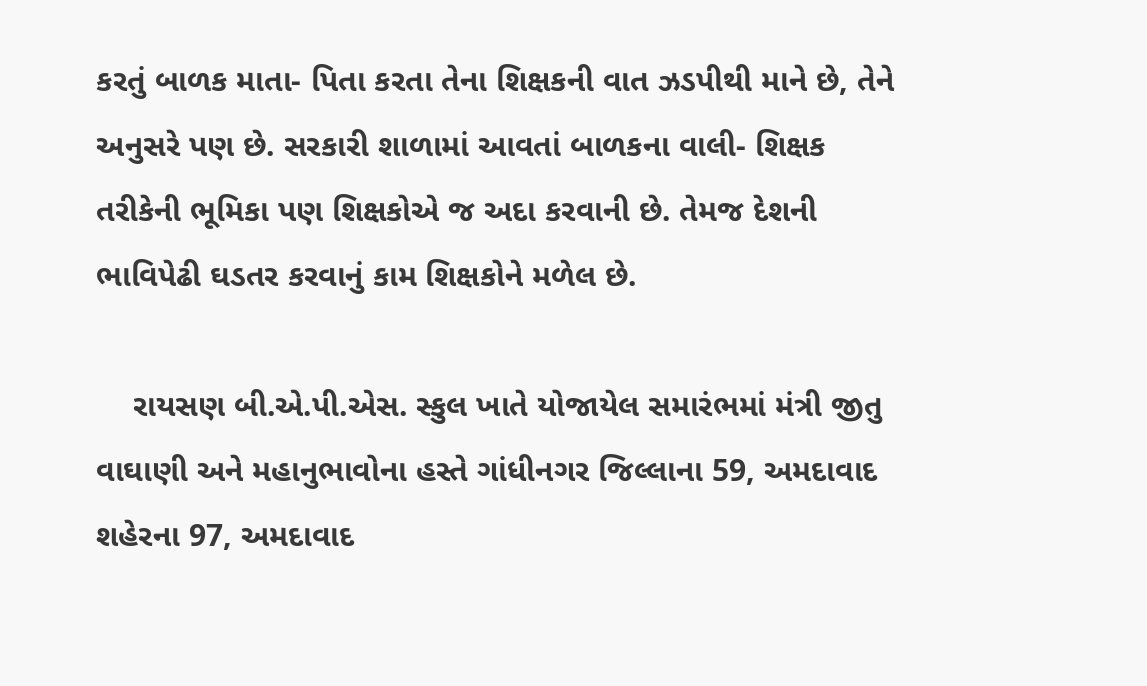કરતું બાળક માતા- પિતા કરતા તેના શિક્ષકની વાત ઝડપીથી માને છે, તેને અનુસરે પણ છે. સરકારી શાળામાં આવતાં બાળકના વાલી- શિક્ષક તરીકેની ભૂમિકા પણ શિક્ષકોએ જ અદા કરવાની છે. તેમજ દેશની ભાવિપેઢી ઘડતર કરવાનું કામ શિક્ષકોને મળેલ છે.

    રાયસણ બી.એ.પી.એસ. સ્કુલ ખાતે યોજાયેલ સમારંભમાં મંત્રી જીતુ વાઘાણી અને મહાનુભાવોના હસ્તે ગાંધીનગર જિલ્લાના 59, અમદાવાદ શહેરના 97, અમદાવાદ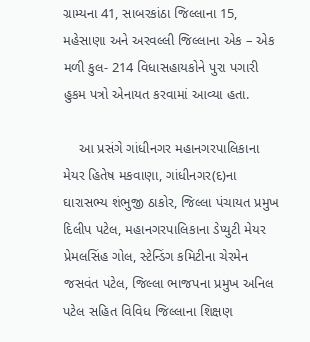ગ્રામ્યના 41, સાબરકાંઠા જિલ્લાના 15, મહેસાણા અને અરવલ્લી જિલ્લાના એક – એક મળી કુલ- 214 વિધાસહાયકોને પુરા પગારી હુકમ પત્રો એનાયત કરવામાં આવ્યા હતા.

    આ પ્રસંગે ગાંધીનગર મહાનગરપાલિકાના મેયર હિતેષ મકવાણા, ગાંધીનગર(દ)ના ઘારાસભ્ય શંભુજી ઠાકોર, જિલ્લા પંચાયત પ્રમુખ દિલીપ પટેલ, મહાનગરપાલિકાના ડેપ્યુટી મેયર પ્રેમલસિંહ ગોલ, સ્ટેન્ડિંગ કમિટીના ચેરમેન જસવંત પટેલ, જિલ્લા ભાજપના પ્રમુખ અનિલ પટેલ સહિત વિવિધ જિલ્લાના શિક્ષણ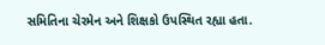સમિતિના ચેરમેન અને શિક્ષકો ઉપસ્થિત રહ્યા હતા.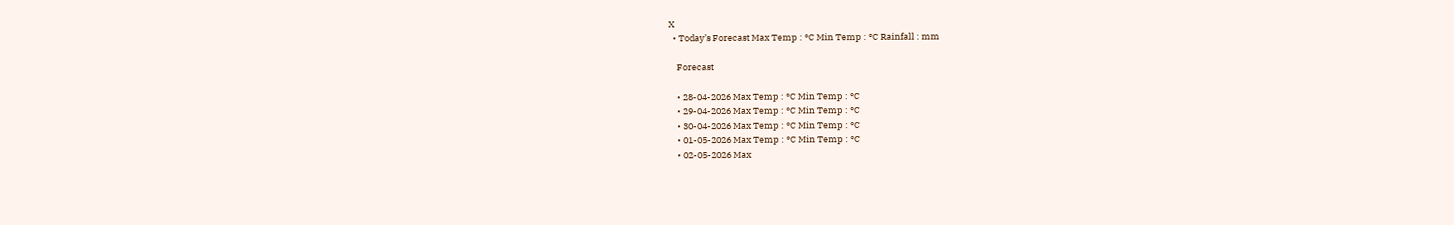X
  • Today’s Forecast Max Temp : °C Min Temp : °C Rainfall : mm

    Forecast

    • 28-04-2026 Max Temp : °C Min Temp : °C
    • 29-04-2026 Max Temp : °C Min Temp : °C
    • 30-04-2026 Max Temp : °C Min Temp : °C
    • 01-05-2026 Max Temp : °C Min Temp : °C
    • 02-05-2026 Max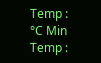Temp : °C Min Temp :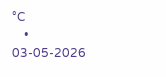°C
    • 03-05-2026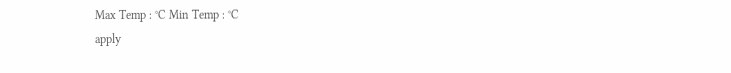Max Temp : °C Min Temp : °C
apply